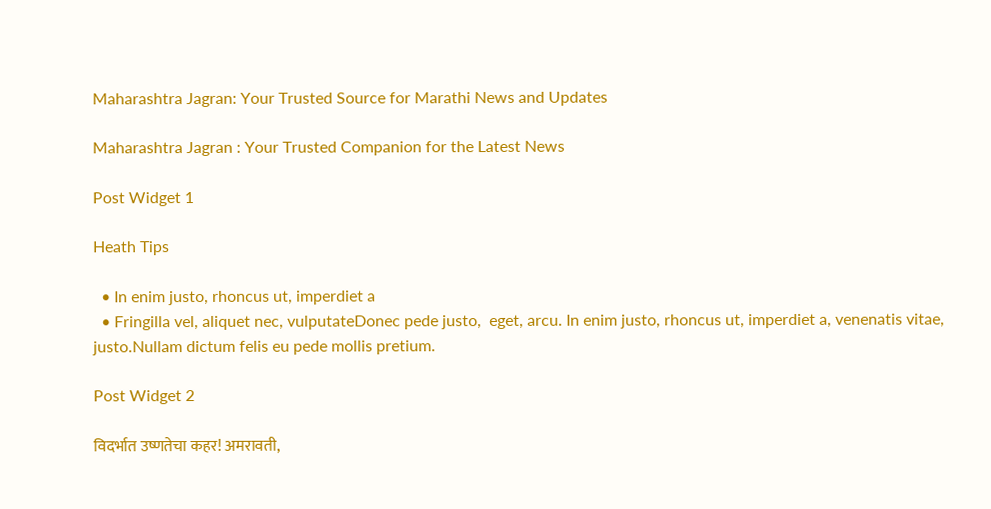Maharashtra Jagran: Your Trusted Source for Marathi News and Updates

Maharashtra Jagran : Your Trusted Companion for the Latest News

Post Widget 1

Heath Tips

  • In enim justo, rhoncus ut, imperdiet a
  • Fringilla vel, aliquet nec, vulputateDonec pede justo,  eget, arcu. In enim justo, rhoncus ut, imperdiet a, venenatis vitae, justo.Nullam dictum felis eu pede mollis pretium.

Post Widget 2

विदर्भात उष्णतेचा कहर! अमरावती,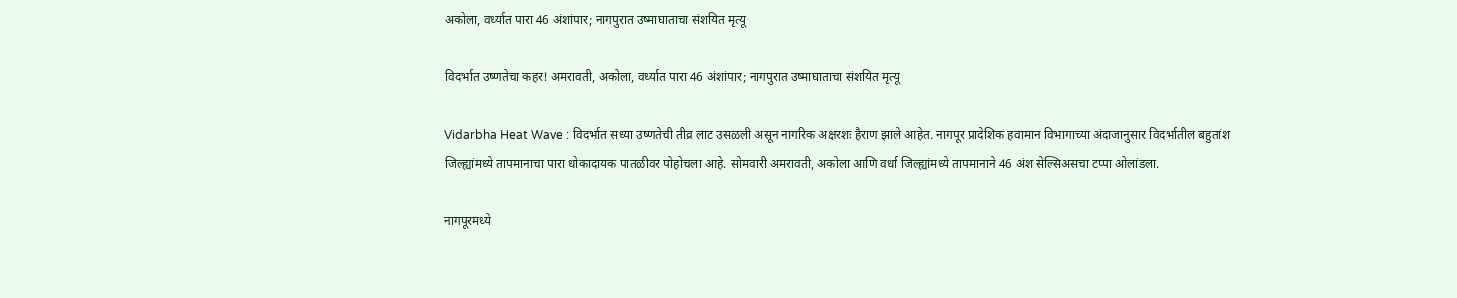अकोला, वर्ध्यात पारा 46 अंशांपार; नागपुरात उष्माघाताचा संशयित मृत्यू

विदर्भात उष्णतेचा कहर! अमरावती, अकोला, वर्ध्यात पारा 46 अंशांपार; नागपुरात उष्माघाताचा संशयित मृत्यू

Vidarbha Heat Wave : विदर्भात सध्या उष्णतेची तीव्र लाट उसळली असून नागरिक अक्षरशः हैराण झाले आहेत. नागपूर प्रादेशिक हवामान विभागाच्या अंदाजानुसार विदर्भातील बहुतांश जिल्ह्यांमध्ये तापमानाचा पारा धोकादायक पातळीवर पोहोचला आहे. सोमवारी अमरावती, अकोला आणि वर्धा जिल्ह्यांमध्ये तापमानाने 46 अंश सेल्सिअसचा टप्पा ओलांडला.

नागपूरमध्ये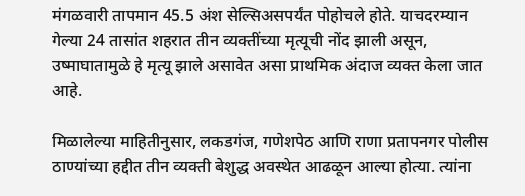मंगळवारी तापमान 45.5 अंश सेल्सिअसपर्यंत पोहोचले होते. याचदरम्यान गेल्या 24 तासांत शहरात तीन व्यक्तींच्या मृत्यूची नोंद झाली असून, उष्माघातामुळे हे मृत्यू झाले असावेत असा प्राथमिक अंदाज व्यक्त केला जात आहे.

मिळालेल्या माहितीनुसार, लकडगंज, गणेशपेठ आणि राणा प्रतापनगर पोलीस ठाण्यांच्या हद्दीत तीन व्यक्ती बेशुद्ध अवस्थेत आढळून आल्या होत्या. त्यांना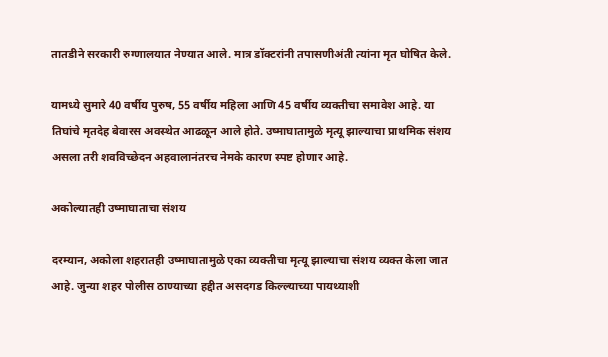तातडीने सरकारी रुग्णालयात नेण्यात आले. मात्र डॉक्टरांनी तपासणीअंती त्यांना मृत घोषित केले.

यामध्ये सुमारे 40 वर्षीय पुरुष, 55 वर्षीय महिला आणि 45 वर्षीय व्यक्तीचा समावेश आहे. या तिघांचे मृतदेह बेवारस अवस्थेत आढळून आले होते. उष्माघातामुळे मृत्यू झाल्याचा प्राथमिक संशय असला तरी शवविच्छेदन अहवालानंतरच नेमके कारण स्पष्ट होणार आहे.

अकोल्यातही उष्माघाताचा संशय

दरम्यान, अकोला शहरातही उष्माघातामुळे एका व्यक्तीचा मृत्यू झाल्याचा संशय व्यक्त केला जात आहे. जुन्या शहर पोलीस ठाण्याच्या हद्दीत असदगड किल्ल्याच्या पायथ्याशी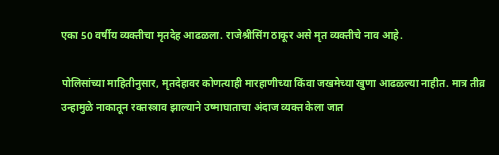एका 50 वर्षीय व्यक्तीचा मृतदेह आढळला. राजेश्रीसिंग ठाकूर असे मृत व्यक्तीचे नाव आहे.

पोलिसांच्या माहितीनुसार, मृतदेहावर कोणत्याही मारहाणीच्या किंवा जखमेच्या खुणा आढळल्या नाहीत. मात्र तीव्र उन्हामुळे नाकातून रक्तस्त्राव झाल्याने उष्माघाताचा अंदाज व्यक्त केला जात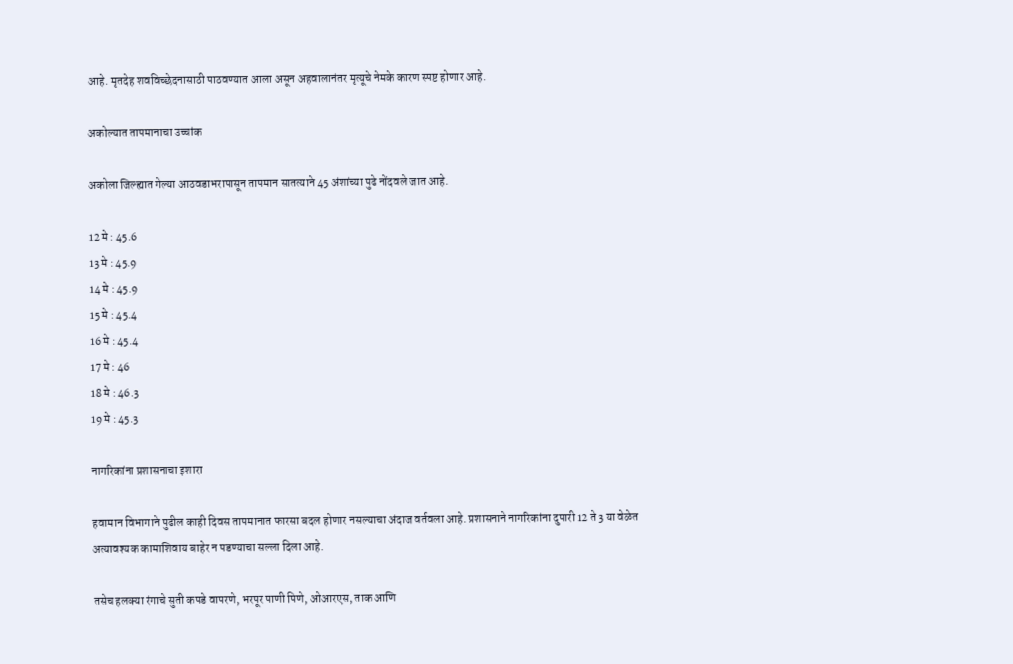आहे. मृतदेह शवविच्छेदनासाठी पाठवण्यात आला असून अहवालानंतर मृत्यूचे नेमके कारण स्पष्ट होणार आहे.

अकोल्यात तापमानाचा उच्चांक

अकोला जिल्ह्यात गेल्या आठवडाभरापासून तापमान सातत्याने 45 अंशांच्या पुढे नोंदवले जात आहे.

12 मे : 45.6
13 मे : 45.9
14 मे : 45.9
15 मे : 45.4
16 मे : 45.4
17 मे : 46
18 मे : 46.3
19 मे : 45.3

नागरिकांना प्रशासनाचा इशारा

हवामान विभागाने पुढील काही दिवस तापमानात फारसा बदल होणार नसल्याचा अंदाज वर्तवला आहे. प्रशासनाने नागरिकांना दुपारी 12 ते 3 या वेळेत अत्यावश्यक कामाशिवाय बाहेर न पडण्याचा सल्ला दिला आहे.

तसेच हलक्या रंगाचे सुती कपडे वापरणे, भरपूर पाणी पिणे, ओआरएस, ताक आणि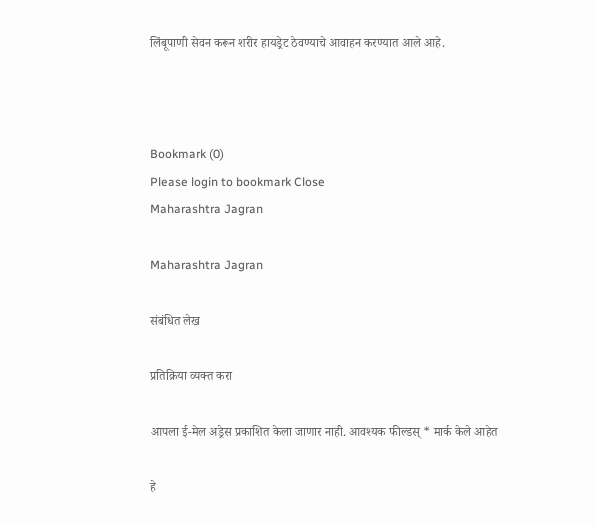लिंबूपाणी सेवन करून शरीर हायड्रेट ठेवण्याचे आवाहन करण्यात आले आहे.



Bookmark (0)
Please login to bookmark Close
Maharashtra Jagran

Maharashtra Jagran

संबंधित लेख

प्रतिक्रिया व्यक्त करा

आपला ई-मेल अड्रेस प्रकाशित केला जाणार नाही. आवश्यक फील्डस् * मार्क केले आहेत

हे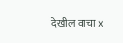देखील वाचा x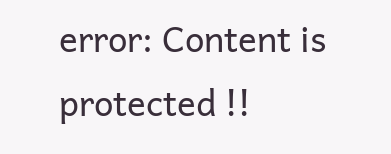error: Content is protected !!